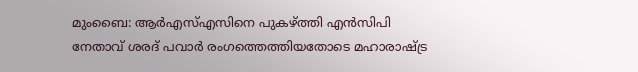മുംബൈ: ആർഎസ്എസിനെ പുകഴ്ത്തി എൻസിപി നേതാവ് ശരദ് പവാർ രംഗത്തെത്തിയതോടെ മഹാരാഷ്ട്ര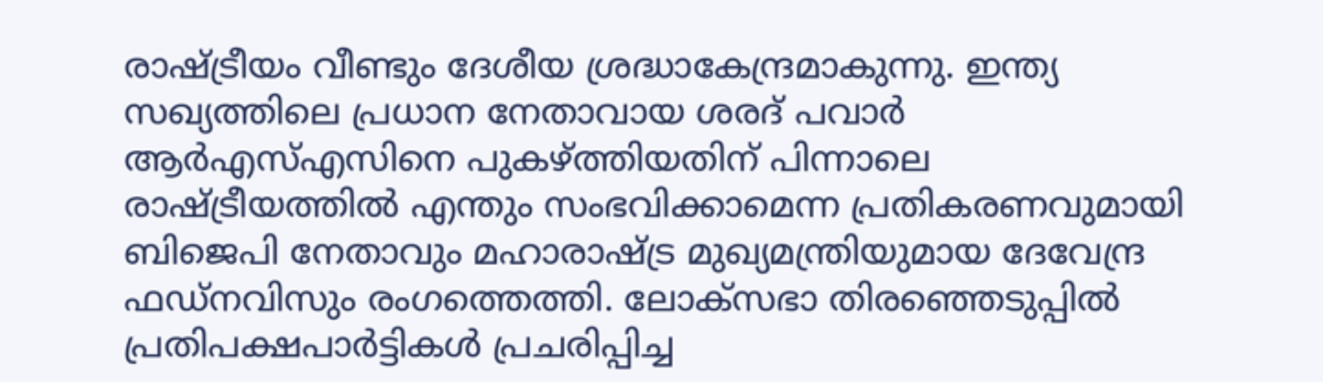രാഷ്ട്രീയം വീണ്ടും ദേശീയ ശ്രദ്ധാകേന്ദ്രമാകുന്നു. ഇന്ത്യ സഖ്യത്തിലെ പ്രധാന നേതാവായ ശരദ് പവാർ ആർഎസ്എസിനെ പുകഴ്ത്തിയതിന് പിന്നാലെ രാഷ്ട്രീയത്തിൽ എന്തും സംഭവിക്കാമെന്ന പ്രതികരണവുമായി ബിജെപി നേതാവും മഹാരാഷ്ട്ര മുഖ്യമന്ത്രിയുമായ ദേവേന്ദ്ര ഫഡ്നവിസും രംഗത്തെത്തി. ലോക്സഭാ തിരഞ്ഞെടുപ്പിൽ പ്രതിപക്ഷപാർട്ടികൾ പ്രചരിപ്പിച്ച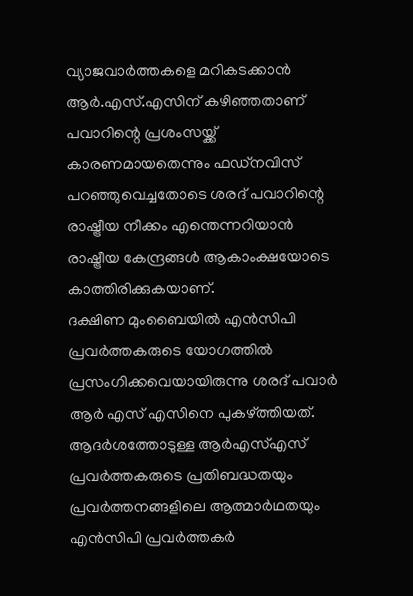വ്യാജവാർത്തകളെ മറികടക്കാൻ ആർ.എസ്.എസിന് കഴിഞ്ഞതാണ് പവാറിന്റെ പ്രശംസയ്ക്ക് കാരണമായതെന്നും ഫഡ്നവിസ് പറഞ്ഞുവെച്ചതോടെ ശരദ് പവാറിന്റെ രാഷ്ട്രീയ നീക്കം എന്തെന്നറിയാൻ രാഷ്ട്രീയ കേന്ദ്രങ്ങൾ ആകാംക്ഷയോടെ കാത്തിരിക്കുകയാണ്.
ദക്ഷിണ മുംബൈയിൽ എൻസിപി പ്രവർത്തകരുടെ യോഗത്തിൽ പ്രസംഗിക്കവെയായിരുന്നു ശരദ് പവാർ ആർ എസ് എസിനെ പുകഴ്ത്തിയത്. ആദർശത്തോടുള്ള ആർഎസ്എസ് പ്രവർത്തകരുടെ പ്രതിബദ്ധതയും പ്രവർത്തനങ്ങളിലെ ആത്മാർഥതയും എൻസിപി പ്രവർത്തകർ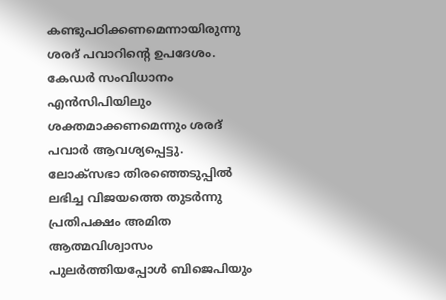കണ്ടുപഠിക്കണമെന്നായിരുന്നു ശരദ് പവാറിന്റെ ഉപദേശം. കേഡർ സംവിധാനം എൻസിപിയിലും ശക്തമാക്കണമെന്നും ശരദ് പവാർ ആവശ്യപ്പെട്ടു. ലോക്സഭാ തിരഞ്ഞെടുപ്പിൽ ലഭിച്ച വിജയത്തെ തുടർന്നു പ്രതിപക്ഷം അമിത ആത്മവിശ്വാസം പുലർത്തിയപ്പോൾ ബിജെപിയും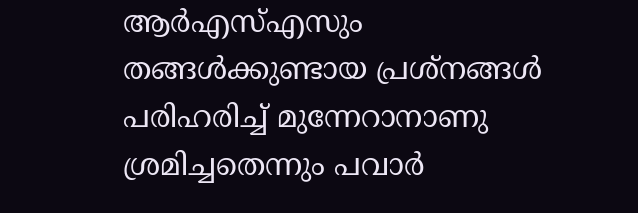ആർഎസ്എസും തങ്ങൾക്കുണ്ടായ പ്രശ്നങ്ങൾ പരിഹരിച്ച് മുന്നേറാനാണു ശ്രമിച്ചതെന്നും പവാർ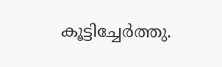കൂട്ടിച്ചേർത്തു.